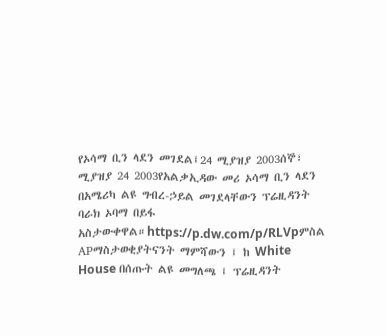የኦሳማ ቢን ላደን መገደል፤24 ሚያዝያ 2003ሰኞ፣ ሚያዝያ 24 2003የአልቃኢዳው መሪ ኦሳማ ቢን ላደን በአሜሪካ ልዩ ግብረ-ኃይል መገደላቸውን ፕሬዚዳንት ባራክ ኦባማ በይፋ አስታውቀዋል።https://p.dw.com/p/RLVpምስል APማስታወቂያትናንት ማምሻውን ፤ ከ White House በሰጡት ልዩ መግለጫ ፤ ፕሬዚዳንት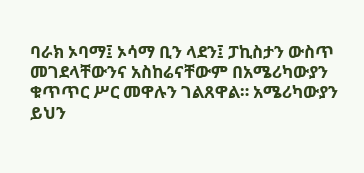ባራክ ኦባማ፤ ኦሳማ ቢን ላደን፤ ፓኪስታን ውስጥ መገደላቸውንና አስከሬናቸውም በአሜሪካውያን ቁጥጥር ሥር መዋሉን ገልጸዋል። አሜሪካውያን ይህን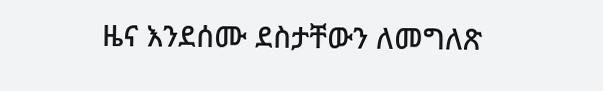ዜና እንደሰሙ ደስታቸውን ለመግለጽ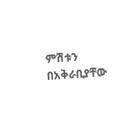ምሽቱን በአቅራቢያቸው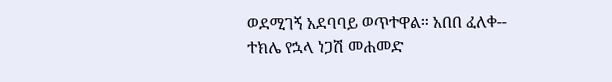ወደሚገኝ አደባባይ ወጥተዋል። አበበ ፈለቀ-- ተክሌ የኋላ ነጋሽ መሐመድ